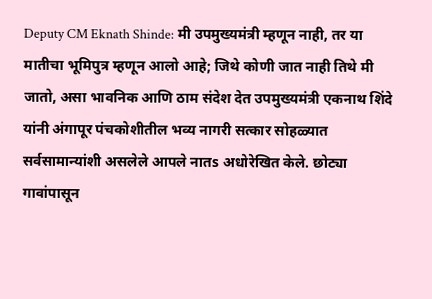Deputy CM Eknath Shinde: मी उपमुख्यमंत्री म्हणून नाही, तर या मातीचा भूमिपुत्र म्हणून आलो आहे; जिथे कोणी जात नाही तिथे मी जातो, असा भावनिक आणि ठाम संदेश देत उपमुख्यमंत्री एकनाथ शिंदे यांनी अंगापूर पंचकोशीतील भव्य नागरी सत्कार सोहळ्यात सर्वसामान्यांशी असलेले आपले नातs अधोरेखित केले. छोट्या गावांपासून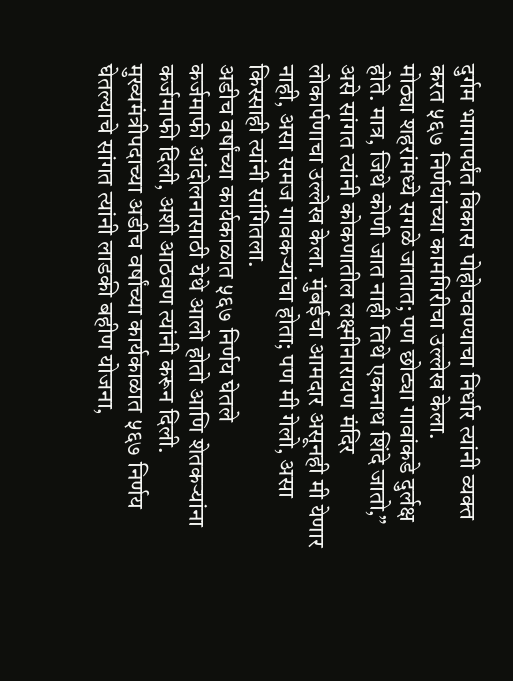दुर्गम भागापर्यंत विकास पोहोचवण्याचा निर्धार त्यांनी व्यक्त करत ५६७ निर्णयांच्या कामगिरीचा उल्लेख केला.
मोठ्या शहरांमध्ये सगळे जातात; पण छोट्या गावांकडे दुर्लक्ष होते. मात्र, जिथे कोणी जात नाही तिथे एकनाथ शिंदे जातो,” असे सांगत त्यांनी कोकणातील लक्ष्मीनारायण मंदिर लोकार्पणाचा उल्लेख केला. मुंबईचा आमदार असूनही मी येणार नाही, असा समज गावकऱ्यांचा होता; पण मी गेलो, असा किस्साही त्यांनी सांगितला.
अडीच वर्षांच्या कार्यकाळात ५६७ निर्णय घेतले
कर्जमाफी आंदोलनासाठी येथे आलो होतो आणि शेतकऱ्यांना कर्जमाफी दिली, अशी आठवण त्यांनी करून दिली. मुख्यमंत्रीपदाच्या अडीच वर्षांच्या कार्यकाळात ५६७ निर्णय घेतल्याचे सांगत त्यांनी लाडकी बहीण योजना,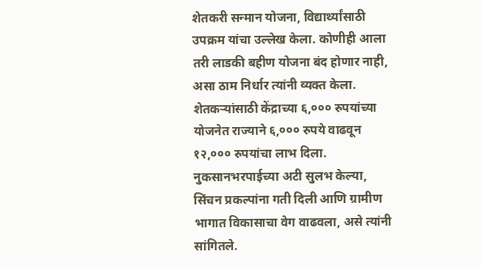शेतकरी सन्मान योजना, विद्यार्थ्यांसाठी उपक्रम यांचा उल्लेख केला. कोणीही आला तरी लाडकी बहीण योजना बंद होणार नाही, असा ठाम निर्धार त्यांनी व्यक्त केला. शेतकऱ्यांसाठी केंद्राच्या ६,००० रुपयांच्या योजनेत राज्याने ६,००० रुपये वाढवून १२,००० रुपयांचा लाभ दिला. नुकसानभरपाईच्या अटी सुलभ केल्या, सिंचन प्रकल्पांना गती दिली आणि ग्रामीण भागात विकासाचा वेग वाढवला, असे त्यांनी सांगितले.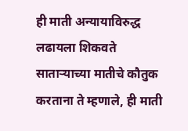ही माती अन्यायाविरुद्ध लढायला शिकवते
साताऱ्याच्या मातीचे कौतुक करताना ते म्हणाले, ही माती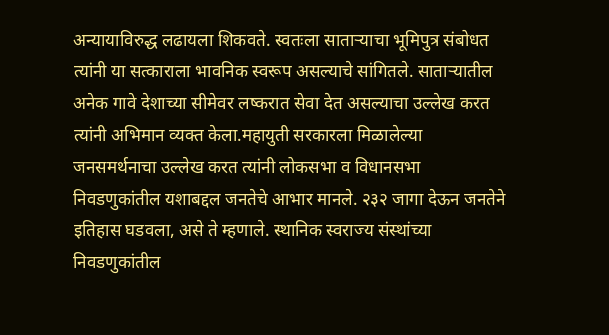अन्यायाविरुद्ध लढायला शिकवते. स्वतःला साताऱ्याचा भूमिपुत्र संबोधत त्यांनी या सत्काराला भावनिक स्वरूप असल्याचे सांगितले. साताऱ्यातील अनेक गावे देशाच्या सीमेवर लष्करात सेवा देत असल्याचा उल्लेख करत त्यांनी अभिमान व्यक्त केला.महायुती सरकारला मिळालेल्या जनसमर्थनाचा उल्लेख करत त्यांनी लोकसभा व विधानसभा निवडणुकांतील यशाबद्दल जनतेचे आभार मानले. २३२ जागा देऊन जनतेने इतिहास घडवला, असे ते म्हणाले. स्थानिक स्वराज्य संस्थांच्या निवडणुकांतील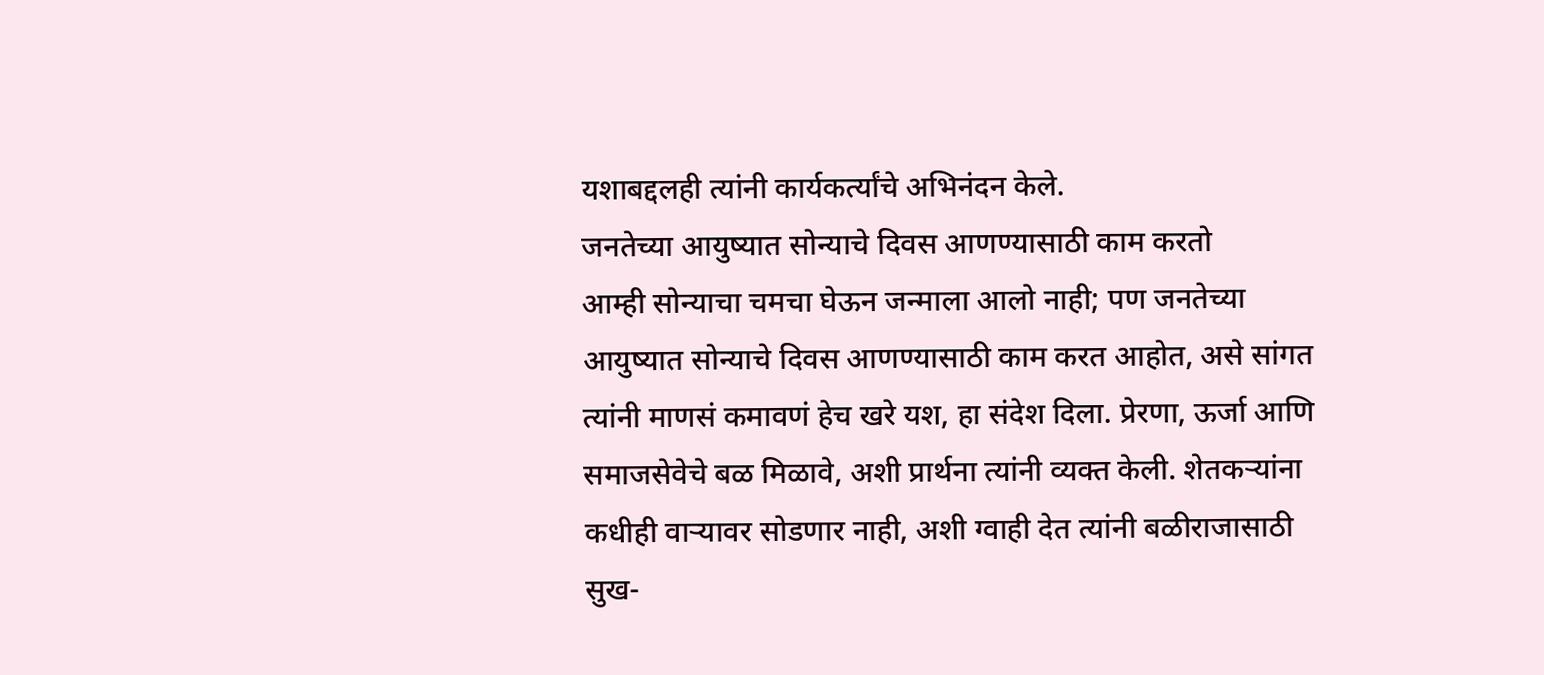यशाबद्दलही त्यांनी कार्यकर्त्यांचे अभिनंदन केले.
जनतेच्या आयुष्यात सोन्याचे दिवस आणण्यासाठी काम करतो
आम्ही सोन्याचा चमचा घेऊन जन्माला आलो नाही; पण जनतेच्या आयुष्यात सोन्याचे दिवस आणण्यासाठी काम करत आहोत, असे सांगत त्यांनी माणसं कमावणं हेच खरे यश, हा संदेश दिला. प्रेरणा, ऊर्जा आणि समाजसेवेचे बळ मिळावे, अशी प्रार्थना त्यांनी व्यक्त केली. शेतकऱ्यांना कधीही वाऱ्यावर सोडणार नाही, अशी ग्वाही देत त्यांनी बळीराजासाठी सुख-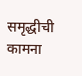समृद्धीची कामना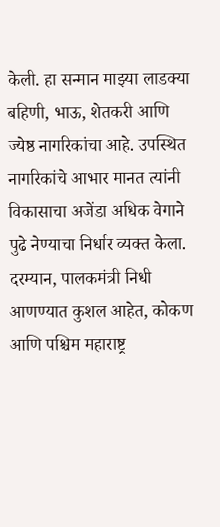केली. हा सन्मान माझ्या लाडक्या बहिणी, भाऊ, शेतकरी आणि ज्येष्ठ नागरिकांचा आहे. उपस्थित नागरिकांचे आभार मानत त्यांनी विकासाचा अजेंडा अधिक वेगाने पुढे नेण्याचा निर्धार व्यक्त केला.
दरम्यान, पालकमंत्री निधी आणण्यात कुशल आहेत, कोकण आणि पश्चिम महाराष्ट्र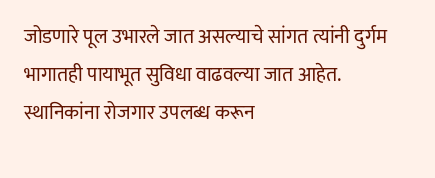जोडणारे पूल उभारले जात असल्याचे सांगत त्यांनी दुर्गम भागातही पायाभूत सुविधा वाढवल्या जात आहेत. स्थानिकांना रोजगार उपलब्ध करून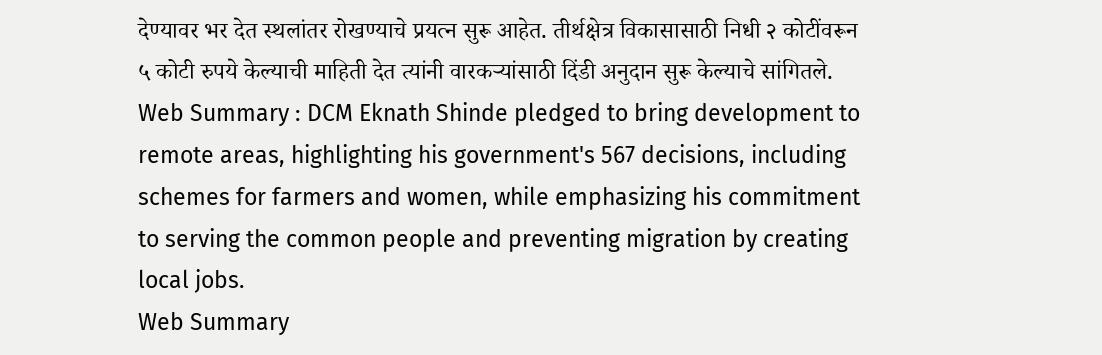देण्यावर भर देत स्थलांतर रोखण्याचे प्रयत्न सुरू आहेत. तीर्थक्षेत्र विकासासाठी निधी २ कोटींवरून ५ कोटी रुपये केल्याची माहिती देत त्यांनी वारकऱ्यांसाठी दिंडी अनुदान सुरू केल्याचे सांगितले.
Web Summary : DCM Eknath Shinde pledged to bring development to remote areas, highlighting his government's 567 decisions, including schemes for farmers and women, while emphasizing his commitment to serving the common people and preventing migration by creating local jobs.
Web Summary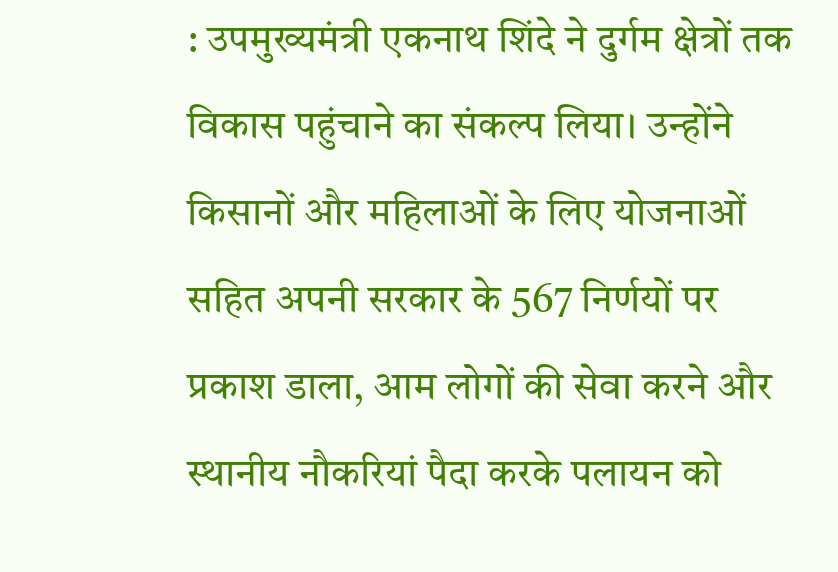: उपमुख्यमंत्री एकनाथ शिंदे ने दुर्गम क्षेत्रों तक विकास पहुंचाने का संकल्प लिया। उन्होंने किसानों और महिलाओं के लिए योजनाओं सहित अपनी सरकार के 567 निर्णयों पर प्रकाश डाला, आम लोगों की सेवा करने और स्थानीय नौकरियां पैदा करके पलायन को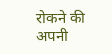रोकने की अपनी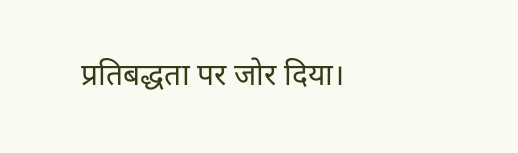प्रतिबद्धता पर जोर दिया।